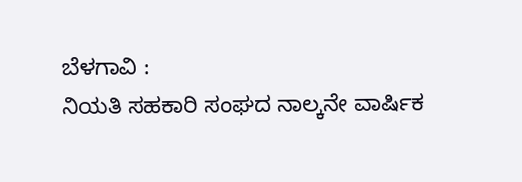ಬೆಳಗಾವಿ :
ನಿಯತಿ ಸಹಕಾರಿ ಸಂಘದ ನಾಲ್ಕನೇ ವಾರ್ಷಿಕ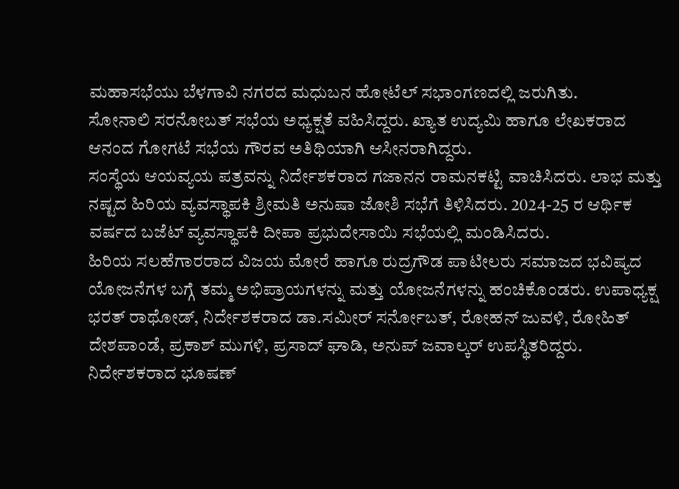ಮಹಾಸಭೆಯು ಬೆಳಗಾವಿ ನಗರದ ಮಧುಬನ ಹೋಟೆಲ್ ಸಭಾಂಗಣದಲ್ಲಿ ಜರುಗಿತು.
ಸೋನಾಲಿ ಸರನೋಬತ್ ಸಭೆಯ ಅಧ್ಯಕ್ಷತೆ ವಹಿಸಿದ್ದರು. ಖ್ಯಾತ ಉದ್ಯಮಿ ಹಾಗೂ ಲೇಖಕರಾದ ಆನಂದ ಗೋಗಟೆ ಸಭೆಯ ಗೌರವ ಅತಿಥಿಯಾಗಿ ಆಸೀನರಾಗಿದ್ದರು.
ಸಂಸ್ಥೆಯ ಆಯವ್ಯಯ ಪತ್ರವನ್ನು ನಿರ್ದೇಶಕರಾದ ಗಜಾನನ ರಾಮನಕಟ್ಟಿ ವಾಚಿಸಿದರು. ಲಾಭ ಮತ್ತು ನಷ್ಟದ ಹಿರಿಯ ವ್ಯವಸ್ಥಾಪಕಿ ಶ್ರೀಮತಿ ಅನುಷಾ ಜೋಶಿ ಸಭೆಗೆ ತಿಳಿಸಿದರು. 2024-25 ರ ಆರ್ಥಿಕ ವರ್ಷದ ಬಜೆಟ್ ವ್ಯವಸ್ಥಾಪಕಿ ದೀಪಾ ಪ್ರಭುದೇಸಾಯಿ ಸಭೆಯಲ್ಲಿ ಮಂಡಿಸಿದರು.
ಹಿರಿಯ ಸಲಹೆಗಾರರಾದ ವಿಜಯ ಮೋರೆ ಹಾಗೂ ರುದ್ರಗೌಡ ಪಾಟೀಲರು ಸಮಾಜದ ಭವಿಷ್ಯದ ಯೋಜನೆಗಳ ಬಗ್ಗೆ ತಮ್ಮ ಅಭಿಪ್ರಾಯಗಳನ್ನು ಮತ್ತು ಯೋಜನೆಗಳನ್ನು ಹಂಚಿಕೊಂಡರು. ಉಪಾಧ್ಯಕ್ಷ ಭರತ್ ರಾಥೋಡ್, ನಿರ್ದೇಶಕರಾದ ಡಾ.ಸಮೀರ್ ಸರ್ನೋಬತ್, ರೋಹನ್ ಜುವಳಿ, ರೋಹಿತ್ ದೇಶಪಾಂಡೆ, ಪ್ರಕಾಶ್ ಮುಗಳಿ, ಪ್ರಸಾದ್ ಘಾಡಿ, ಅನುಪ್ ಜವಾಲ್ಕರ್ ಉಪಸ್ಥಿತರಿದ್ದರು. ನಿರ್ದೇಶಕರಾದ ಭೂಷಣ್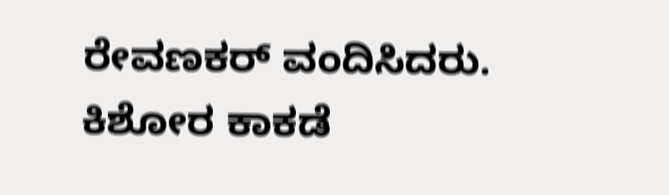ರೇವಣಕರ್ ವಂದಿಸಿದರು. ಕಿಶೋರ ಕಾಕಡೆ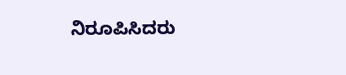ನಿರೂಪಿಸಿದರು